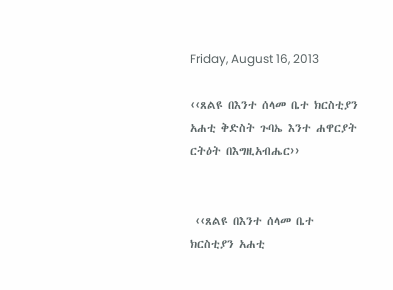Friday, August 16, 2013

‹‹ጸልዩ በእንተ ሰላመ ቤተ ክርስቲያን አሐቲ ቅድስት ጉባኤ እንተ ሐዋርያት ርትዕት በእግዚአብሔር››


 ‹‹ጸልዩ በእንተ ሰላመ ቤተ ክርስቲያን አሐቲ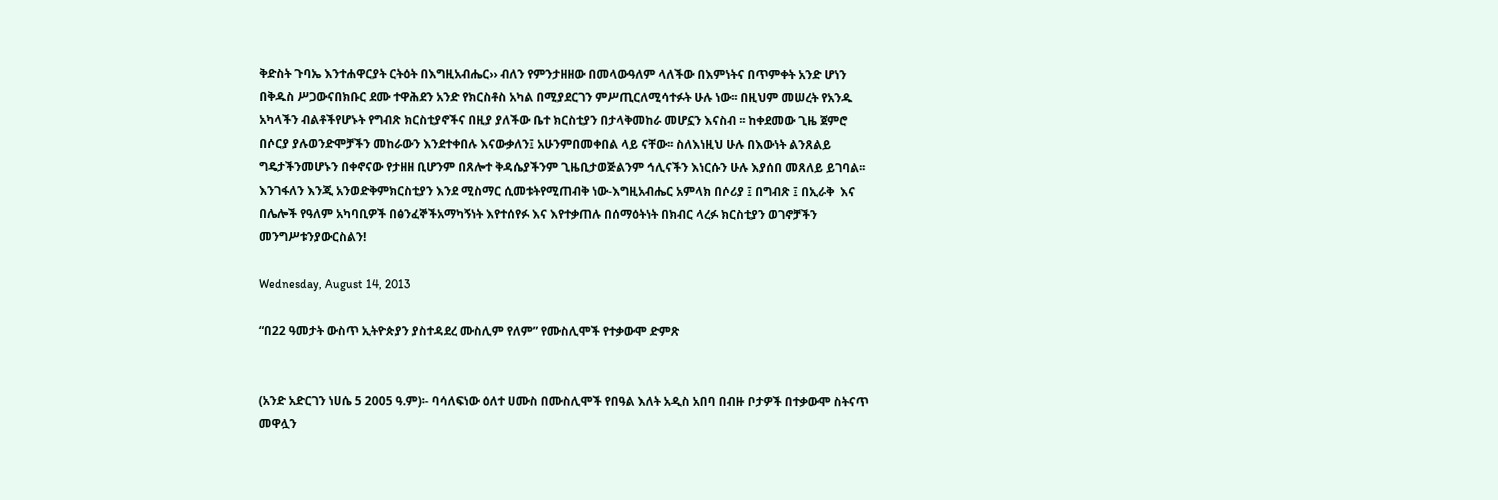ቅድስት ጉባኤ እንተሐዋርያት ርትዕት በእግዚአብሔር›› ብለን የምንታዘዘው በመላውዓለም ላለችው በእምነትና በጥምቀት አንድ ሆነን  በቅዱስ ሥጋውናበክቡር ደሙ ተዋሕደን አንድ የክርስቶስ አካል በሚያደርገን ምሥጢርለሚሳተፉት ሁሉ ነው፡፡ በዚህም መሠረት የአንዱ አካላችን ብልቶችየሆኑት የግብጽ ክርስቲያኖችና በዚያ ያለችው ቤተ ክርስቲያን በታላቅመከራ መሆኗን እናስብ ፡፡ ከቀደመው ጊዜ ጀምሮ በሶርያ ያሉወንድሞቻችን መከራውን እንደተቀበሉ እናውቃለን፤ አሁንምበመቀበል ላይ ናቸው፡፡ ስለእነዚህ ሁሉ በእውነት ልንጸልይ ግዴታችንመሆኑን በቀኖናው የታዘዘ ቢሆንም በጸሎተ ቅዳሴያችንም ጊዜቢታወጅልንም ኅሊናችን እነርሱን ሁሉ እያሰበ መጸለይ ይገባል፡፡እንገፋለን እንጂ አንወድቅምክርስቲያን እንደ ሚስማር ሲመቱትየሚጠብቅ ነው-እግዚአብሔር አምላክ በሶሪያ ፤ በግብጽ ፤ በኢራቅ  እና በሌሎች የዓለም አካባቢዎች በፅንፈኞችአማካኝነት እየተሰየፉ እና እየተቃጠሉ በሰማዕትነት በክብር ላረፉ ክርስቲያን ወገኖቻችን መንግሥቱንያውርስልን!

Wednesday, August 14, 2013

“በ22 ዓመታት ውስጥ ኢትዮጵያን ያስተዳደረ ሙስሊም የለም” የሙስሊሞች የተቃውሞ ድምጽ


(አንድ አድርገን ነሀሴ 5 2005 ዓ.ም)፡- ባሳለፍነው ዕለተ ሀሙስ በሙስሊሞች የበዓል እለት አዲስ አበባ በብዙ ቦታዎች በተቃውሞ ስትናጥ መዋሏን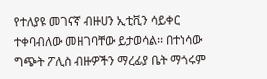የተለያዩ መገናኛ ብዙሀን ኢቲቪን ሳይቀር ተቀባብለው መዘገባቸው ይታወሳል፡፡ በተነሳው ግጭት ፖሊስ ብዙዎችን ማረፊያ ቤት ማጎሩም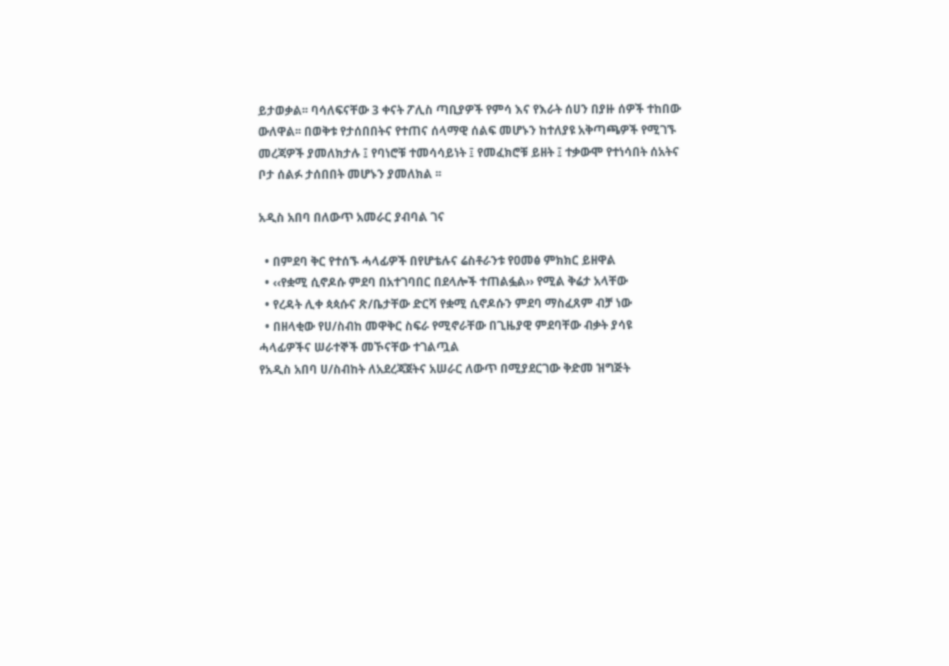ይታወቃል፡፡ ባሳለፍናቸው 3 ቀናት ፖሊስ ጣቢያዎች የምሳ እና የእራት ሰሀን በያዙ ሰዎች ተከበው ውለዋል፡፡ በወቅቱ የታሰበበትና የተጠና ሰላማዊ ሰልፍ መሆኑን ከተለያዩ አቅጣጫዎች የሚገኙ መረጃዎች ያመለክታሉ ፤ የባነሮቹ ተመሳሳይነት ፤ የመፈክሮቹ ይዘት ፤ ተቃውሞ የተነሳበት ሰአትና ቦታ ሰልፉ ታሰበበት መሆኑን ያመለክል ፡፡

አዲስ አበባ በለውጥ አመራር ያብባል ገና

  • በምደባ ቅር የተሰኙ ሓላፊዎች በየሆቴሉና ሬስቶራንቱ የዐመፅ ምክክር ይዘዋል
  • ‹‹የቋሚ ሲኖዶሱ ምደባ በአተገባበር በደላሎች ተጠልፏል›› የሚል ቅሬታ አላቸው
  • የረዳት ሊቀ ጳጳሱና ጽ/ቤታቸው ድርሻ የቋሚ ሲኖዶሱን ምደባ ማስፈጸም ብቻ ነው
  • በዘላቂው የሀ/ስብከ መዋቅር ስፍራ የሚኖራቸው በጊዜያዊ ምደባቸው ብቃት ያሳዩ ሓላፊዎችና ሠራተኞች መኾናቸው ተገልጧል
የአዲስ አበባ ሀ/ስብከት ለአደረጃጀትና አሠራር ለውጥ በሚያደርገው ቅድመ ዝግጅት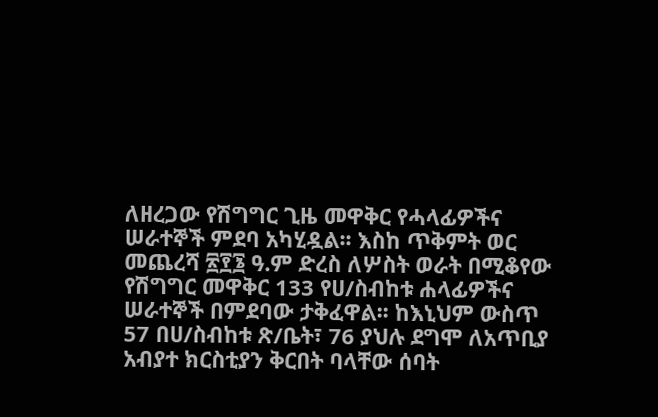ለዘረጋው የሽግግር ጊዜ መዋቅር የሓላፊዎችና ሠራተኞች ምደባ አካሂዷል፡፡ እስከ ጥቅምት ወር መጨረሻ ፳፻፮ ዓ.ም ድረስ ለሦስት ወራት በሚቆየው የሽግግር መዋቅር 133 የሀ/ስብከቱ ሐላፊዎችና ሠራተኞች በምደባው ታቅፈዋል፡፡ ከእኒህም ውስጥ 57 በሀ/ስብከቱ ጽ/ቤት፣ 76 ያህሉ ደግሞ ለአጥቢያ አብያተ ክርስቲያን ቅርበት ባላቸው ሰባት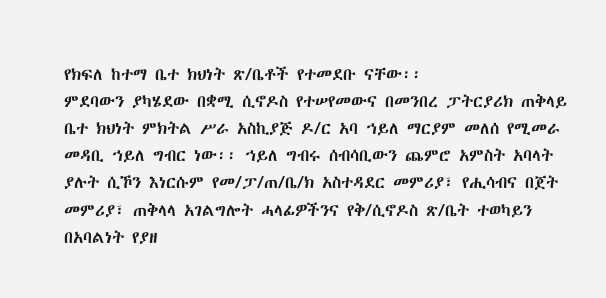የክፍለ ከተማ ቤተ ክህነት ጽ/ቤቶች የተመደቡ ናቸው፡፡
ምደባውን ያካሄደው በቋሚ ሲኖዶስ የተሠየመውና በመንበረ ፓትርያሪክ ጠቅላይ ቤተ ክህነት ምክትል ሥራ አስኪያጅ ዶ/ር አባ ኀይለ ማርያም መለሰ የሚመራ መዳቢ ኀይለ ግብር ነው፡፡ ኀይለ ግብሩ ሰብሳቢውን ጨምሮ አምስት አባላት ያሉት ሲኾን እነርሱም የመ/ፓ/ጠ/ቤ/ክ አስተዳደር መምሪያ፣ የሒሳብና በጀት መምሪያ፣ ጠቅላላ አገልግሎት ሓላፊዎችንና የቅ/ሲኖዶስ ጽ/ቤት ተወካይን በአባልነት የያዘ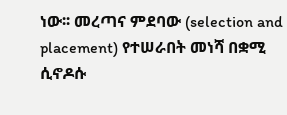ነው፡፡ መረጣና ምደባው (selection and placement) የተሠራበት መነሻ በቋሚ ሲኖዶሱ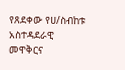የጸደቀው የሀ/ስብከቱ አስተዳደራዊ መዋቅርና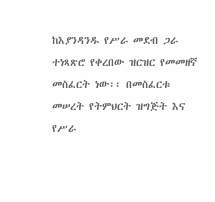ከእያንዳንዱ የሥራ መደብ ጋራ ተነጻጽሮ የቀረበው ዝርዝር የመመዘኛ መስፈርት ነው፡፡ በመስፈርቱ መሠረት የትምህርት ዝግጅት እና የሥራ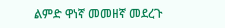ልምድ ዋነኛ መመዘኛ መደረጉ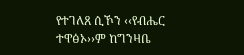የተገለጸ ሲኾን ‹‹የብሔር ተዋፅኦ››ም ከግንዛቤ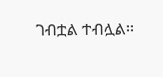ገብቷል ተብሏል፡፡